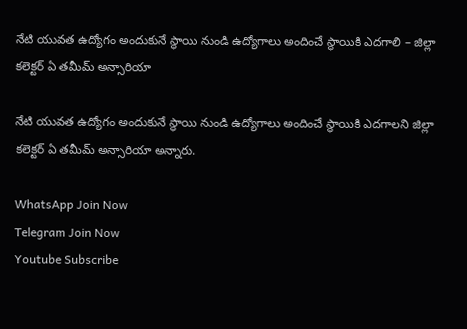నేటి యువత ఉద్యోగం అందుకునే స్థాయి నుండి ఉద్యోగాలు అందించే స్థాయికి ఎదగాలి – జిల్లా కలెక్టర్ ఏ తమీమ్ అన్సారియా

నేటి యువత ఉద్యోగం అందుకునే స్థాయి నుండి ఉద్యోగాలు అందించే స్థాయికి ఎదగాలని జిల్లా కలెక్టర్ ఏ తమీమ్ అన్సారియా అన్నారు.

WhatsApp Join Now
Telegram Join Now
Youtube Subscribe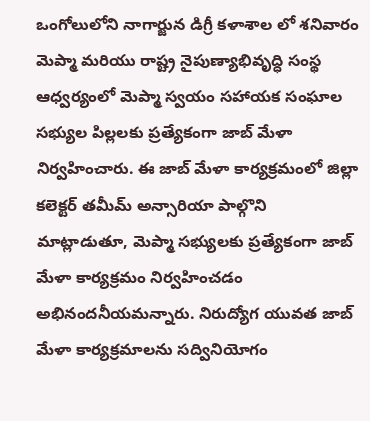ఒంగోలులోని నాగార్జున డిగ్రీ కళాశాల లో శనివారం మెప్మా మరియు రాష్ట్ర నైపుణ్యాభివృద్ధి సంస్థ ఆధ్వర్యంలో మెప్మా స్వయం సహాయక సంఘాల సభ్యుల పిల్లలకు ప్రత్యేకంగా జాబ్ మేళా నిర్వహించారు. ఈ జాబ్ మేళా కార్యక్రమంలో జిల్లా కలెక్టర్ తమీమ్ అన్సారియా పాల్గొని మాట్లాడుతూ, మెప్మా సభ్యులకు ప్రత్యేకంగా జాబ్ మేళా కార్యక్రమం నిర్వహించడం అభినందనీయమన్నారు. నిరుద్యోగ యువత జాబ్ మేళా కార్యక్రమాలను సద్వినియోగం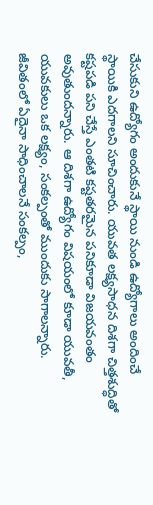చేసుకుని ఉద్యోగం అందుకునే స్థాయి నుండి ఉద్యోగాలు అందించే స్థాయికి ఎదగాలని సూచించారు. యువత లక్ష్యసాధన దిశగా చిత్తశుద్ధితో కష్టపడి పని చేస్తే ఎంతటి కష్టతరమైన పనికూడా విజయవంతం అవుతుందన్నారు. ఆ దిశగా ఉద్యోగం విషయంలో కూడా యువతీ, యువకులు ఒక లక్ష్యం, సంకల్పంతో ముందుకు సాగాలన్నారు. జీవితంలో ఏదైనా సాధించాలనే సంకల్పం,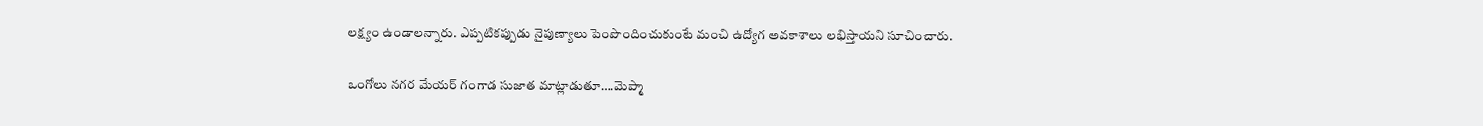లక్ష్యం ఉండాలన్నారు. ఎప్పటికప్పుడు నైపుణ్యాలు పెంపొందించుకుంటే మంచి ఉద్యోగ అవకాశాలు లభిస్తాయని సూచించారు.

ఒంగోలు నగర మేయర్ గంగాడ సుజాత మాట్లాడుతూ….మెప్మా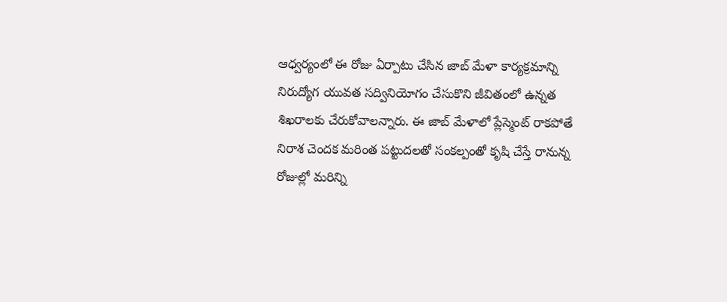ఆధ్వర్యంలో ఈ రోజు ఏర్పాటు చేసిన జాబ్ మేళా కార్యక్రమాన్ని నిరుద్యోగ యువత సద్వినియోగం చేసుకొని జీవితంలో ఉన్నత శిఖరాలకు చేరుకోవాలన్నారు. ఈ జాబ్ మేళాలో ప్లేస్మెంట్ రాకపోతే నిరాశ చెందక మరింత పట్టుదలతో సంకల్పంతో కృషి చేస్తే రానున్న రోజుల్లో మరిన్ని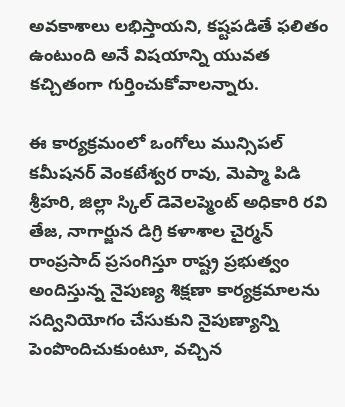అవకాశాలు లభిస్తాయని, కష్టపడితే ఫలితం ఉంటుంది అనే విషయాన్ని యువత కచ్చితంగా గుర్తించుకోవాలన్నారు.

ఈ కార్యక్రమంలో ఒంగోలు మున్సిపల్ కమీషనర్ వెంకటేశ్వర రావు, మెప్మా పిడి శ్రీహరి, జిల్లా స్కిల్ డెవెలప్మెంట్ అధికారి రవి తేజ, నాగార్జున డిగ్రి కళాశాల చైర్మన్ రాంప్రసాద్ ప్రసంగిస్తూ రాష్ట్ర ప్రభుత్వం అందిస్తున్న నైపుణ్య శిక్షణా కార్యక్రమాలను సద్వినియోగం చేసుకుని నైపుణ్యాన్ని పెంపొందిచుకుంటూ, వచ్చిన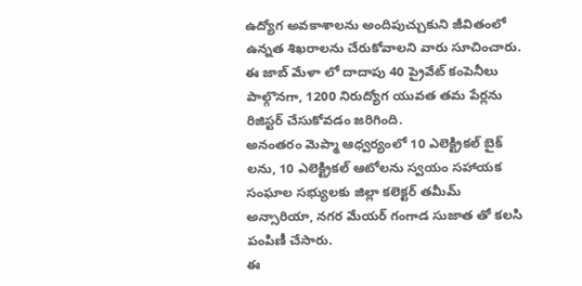ఉద్యోగ అవకాశాలను అందిపుచ్చుకుని జీవితంలో ఉన్నత శిఖరాలను చేరుకోవాలని వారు సూచించారు.
ఈ జాబ్ మేళా లో దాదాపు 40 ప్రైవేట్ కంపెనీలు పాల్గొనగా, 1200 నిరుద్యోగ యువత తమ పేర్లను రిజిస్టర్ చేసుకోవడం జరిగింది.
అనంతరం మెప్మా ఆధ్వర్యంలో 10 ఎలెక్ట్రికల్ బైక్ లను, 10 ఎలెక్ట్రికల్ ఆటోలను స్వయం సహాయక సంఘాల సభ్యులకు జిల్లా కలెక్టర్ తమీమ్ అన్సారియా, నగర మేయర్ గంగాడ సుజాత తో కలసి పంపిణీ చేసారు.
ఈ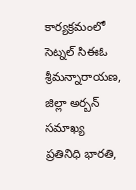కార్యక్రమంలో సెట్నల్ సిఈఓ శ్రీమన్నారాయణ, జిల్లా అర్బన్ సమాఖ్య ప్రతినిధి భారతి,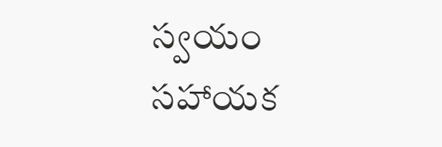స్వయం సహాయక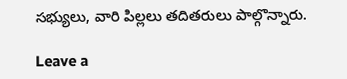సభ్యులు, వారి పిల్లలు తదితరులు పాల్గొన్నారు.

Leave a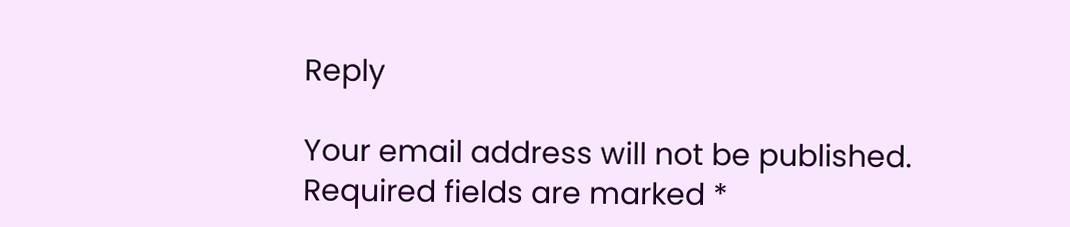Reply

Your email address will not be published. Required fields are marked *